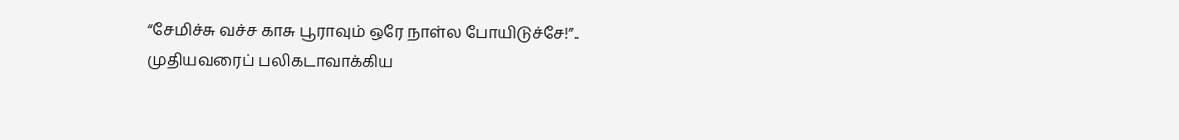“சேமிச்சு வச்ச காசு பூராவும் ஒரே நாள்ல போயிடுச்சே!”.. முதியவரைப் பலிகடாவாக்கிய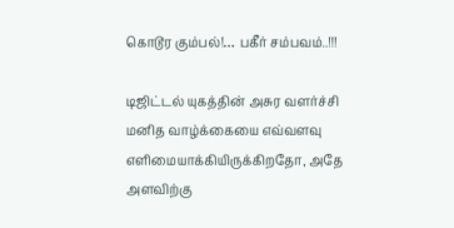கொடூர கும்பல்!… பகீர் சம்பவம்..!!!

டிஜிட்டல் யுகத்தின் அசுர வளர்ச்சி மனித வாழ்க்கையை எவ்வளவு எளிமையாக்கியிருக்கிறதோ, அதே அளவிற்கு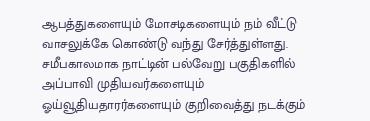ஆபத்துகளையும் மோசடிகளையும் நம் வீட்டு வாசலுக்கே கொண்டு வந்து சேர்த்துள்ளது. சமீபகாலமாக நாட்டின் பல்வேறு பகுதிகளில் அப்பாவி முதியவர்களையும் ஓய்வூதியதாரர்களையும் குறிவைத்து நடக்கும்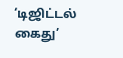‘டிஜிட்டல் கைது’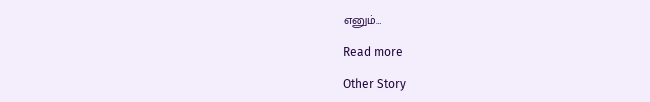எனும்…

Read more

Other Story